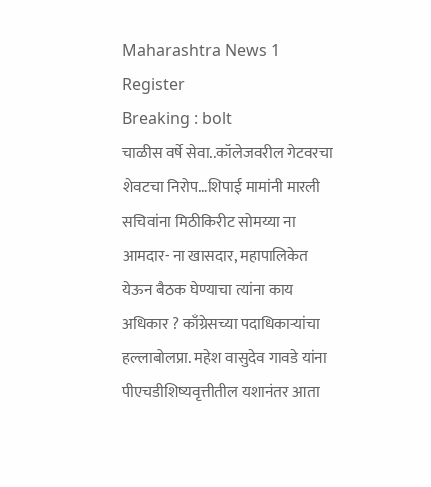Maharashtra News 1
Register
Breaking : bolt
चाळीस वर्षे सेवा..कॉलेजवरील गेटवरचा शेवटचा निरोप…शिपाई मामांनी मारली सचिवांना मिठीकिरीट सोमय्या ना आमदार- ना खासदार, महापालिकेत येऊन बैठक घेण्याचा त्यांना काय अधिकार ? काँग्रेसच्या पदाधिकाऱ्यांचा हल्लाबोलप्रा. महेश वासुदेव गावडे यांना पीएचडीशिष्यवृत्तीतील यशानंतर आता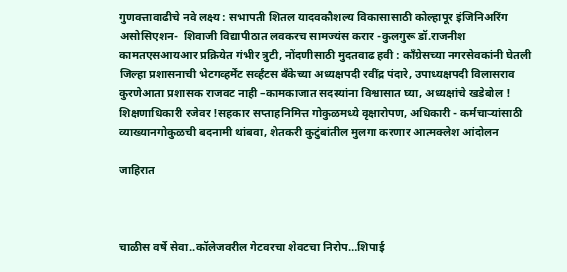गुणवत्तावाढीचे नवे लक्ष्य : सभापती शितल यादवकौशल्य विकासासाठी कोल्हापूर इंजिनिअरिंग असोसिएशन-  शिवाजी विद्यापीठात लवकरच सामज्यंस करार -कुलगुरू डॉ.राजनीश कामतएसआयआर प्रक्रियेत गंभीर त्रुटी, नोंदणीसाठी मुदतवाढ हवी : काँग्रेसच्या नगरसेवकांनी घेतली जिल्हा प्रशासनाची भेटगव्हर्मेंट सर्व्हंटस बँकेच्या अध्यक्षपदी रवींद्र पंदारे, उपाध्यक्षपदी विलासराव कुरणेआता प्रशासक राजवट नाही –कामकाजात सदस्यांना विश्वासात घ्या, अध्यक्षांचे खडेबोल ! शिक्षणाधिकारी रजेवर !सहकार सप्ताहनिमित्त गोकुळमध्ये वृक्षारोपण, अधिकारी - कर्मचाऱ्यांसाठी व्याख्यानगोकुळची बदनामी थांबवा, शेतकरी कुटुंबांतील मुलगा करणार आत्मक्लेश आंदोलन

जाहिरात



चाळीस वर्षे सेवा..कॉलेजवरील गेटवरचा शेवटचा निरोप…शिपाई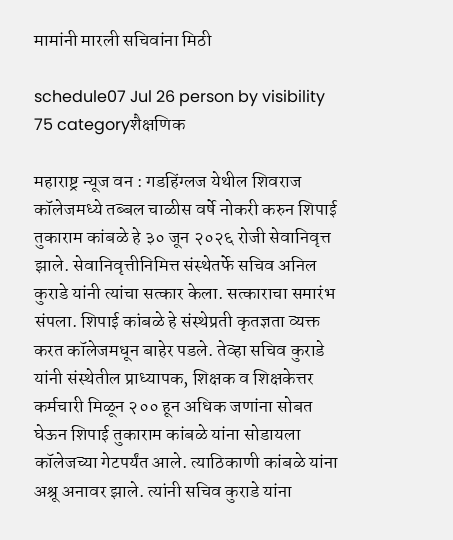मामांनी मारली सचिवांना मिठी

schedule07 Jul 26 person by visibility 75 categoryशैक्षणिक

महाराष्ट्र न्यूज वन : गडहिंग्लज येथील शिवराज कॉलेजमध्ये तब्बल चाळीस वर्षे नोकरी करुन शिपाई तुकाराम कांबळे हे ३० जून २०२६ रोजी सेवानिवृत्त झाले. सेवानिवृत्तीनिमित्त संस्थेतर्फे सचिव अनिल कुराडे यांनी त्यांचा सत्कार केला. सत्काराचा समारंभ संपला. शिपाई कांबळे हे संस्थेप्रती कृतज्ञता व्यक्त करत कॉलेजमधून बाहेर पडले. तेव्हा सचिव कुराडे यांनी संस्थेतील प्राध्यापक, शिक्षक व शिक्षकेत्तर कर्मचारी मिळून २०० हून अधिक जणांना सोबत घेऊन शिपाई तुकाराम कांबळे यांना सोडायला कॉलेजच्या गेटपर्यंत आले. त्याठिकाणी कांबळे यांना अश्रू अनावर झाले. त्यांनी सचिव कुराडे यांना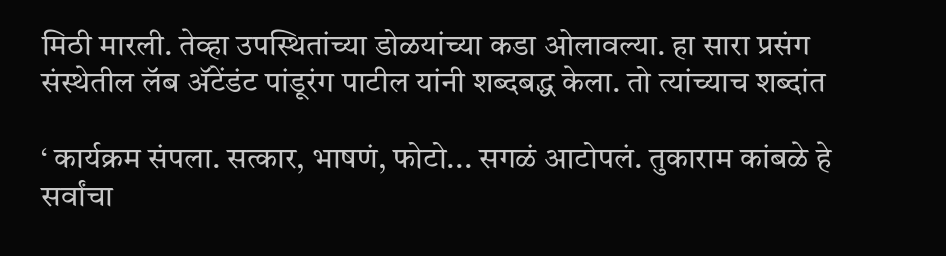मिठी मारली. तेव्हा उपस्थितांच्या डोळयांच्या कडा ओलावल्या. हा सारा प्रसंग संस्थेतील लॅब ॲटेंडंट पांडूरंग पाटील यांनी शब्दबद्ध केला. तो त्यांच्याच शब्दांत

‘ कार्यक्रम संपला. सत्कार, भाषणं, फोटो... सगळं आटोपलं. तुकाराम कांबळे हे  सर्वांचा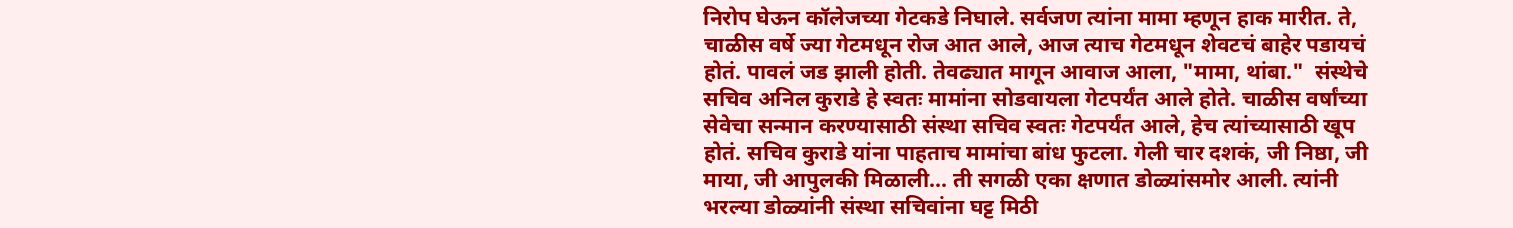निरोप घेऊन कॉलेजच्या गेटकडे निघाले. सर्वजण त्यांना मामा म्हणून हाक मारीत. ते, चाळीस वर्षे ज्या गेटमधून रोज आत आले, आज त्याच गेटमधून शेवटचं बाहेर पडायचं होतं. पावलं जड झाली होती. तेवढ्यात मागून आवाज आला, "मामा, थांबा."  संस्थेचे सचिव अनिल कुराडे हे स्वतः मामांना सोडवायला गेटपर्यंत आले होते. चाळीस वर्षांच्या सेवेचा सन्मान करण्यासाठी संस्था सचिव स्वतः गेटपर्यंत आले, हेच त्यांच्यासाठी खूप होतं. सचिव कुराडे यांना पाहताच मामांचा बांध फुटला. गेली चार दशकं, जी निष्ठा, जी माया, जी आपुलकी मिळाली... ती सगळी एका क्षणात डोळ्यांसमोर आली. त्यांनी भरल्या डोळ्यांनी संस्था सचिवांना घट्ट मिठी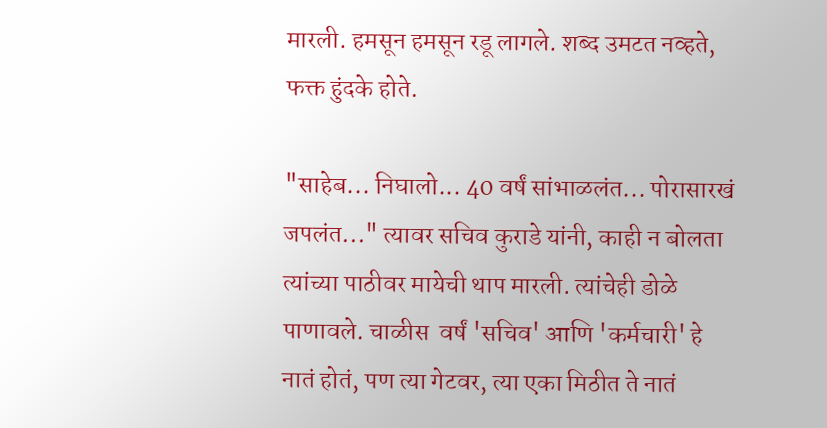मारली. हमसून हमसून रडू लागले. शब्द उमटत नव्हते, फक्त हुंदके होते.

"साहेब... निघालो... 40 वर्षं सांभाळलंत... पोरासारखं जपलंत..." त्यावर सचिव कुराडे यांनी, काही न बोलता त्यांच्या पाठीवर मायेची थाप मारली. त्यांचेही डोळे पाणावले. चाळीस  वर्षं 'सचिव' आणि 'कर्मचारी' हे नातं होतं, पण त्या गेटवर, त्या एका मिठीत ते नातं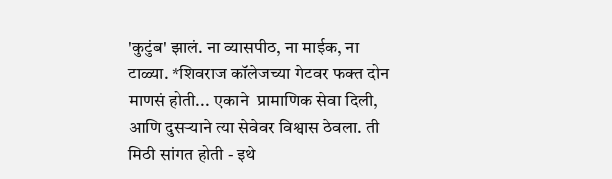'कुटुंब' झालं. ना व्यासपीठ, ना माईक, ना टाळ्या. *शिवराज कॉलेजच्या गेटवर फक्त दोन माणसं होती... एकाने  प्रामाणिक सेवा दिली, आणि दुसऱ्याने त्या सेवेवर विश्वास ठेवला. ती मिठी सांगत होती - इथे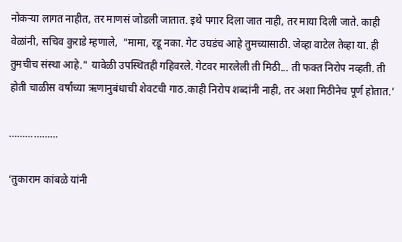नोकऱ्या लागत नाहीत, तर माणसं जोडली जातात. इथे पगार दिला जात नाही, तर माया दिली जाते. काही वेळांनी, सचिव कुराडे म्हणाले,  "मामा, रडू नका. गेट उघडंच आहे तुमच्यासाठी. जेव्हा वाटेल तेव्हा या. ही तुमचीच संस्था आहे." यावेळी उपस्थितही गहिवरले. गेटवर मारलेली ती मिठी... ती फक्त निरोप नव्हती. ती होती चाळीस वर्षांच्या ऋणानुबंधाची शेवटची गाठ.काही निरोप शब्दांनी नाही, तर अशा मिठीनेच पूर्ण होतात.’

………………

‘तुकाराम कांबळे यांनी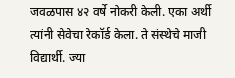जवळपास ४२ वर्षे नोकरी केली. एका अर्थी त्यांनी सेवेचा रेकॉर्ड केला. ते संस्थेचे माजी विद्यार्थी. ज्या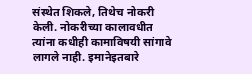संस्थेत शिकले, तिथेच नोकरी केली. नोकरीच्या कालावधीत त्यांना कधीही कामाविषयी सांगावे लागले नाही. इमानेइतबारे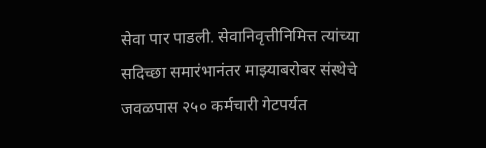सेवा पार पाडली. सेवानिवृत्तीनिमित्त त्यांच्या सदिच्छा समारंभानंतर माझ्याबरोबर संस्थेचे जवळपास २५० कर्मचारी गेटपर्यत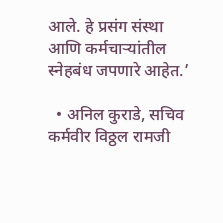आले. हे प्रसंग संस्था आणि कर्मचाऱ्यांतील स्नेहबंध जपणारे आहेत.’

  • अनिल कुराडे, सचिव कर्मवीर विठ्ठल रामजी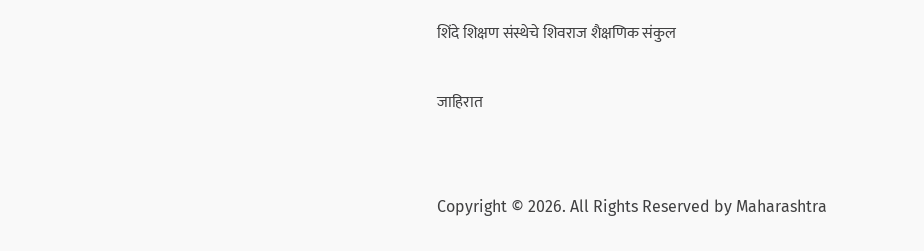शिंदे शिक्षण संस्थेचे शिवराज शैक्षणिक संकुल

जाहिरात


Copyright © 2026. All Rights Reserved by Maharashtra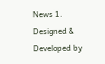News 1.
Designed & Developed by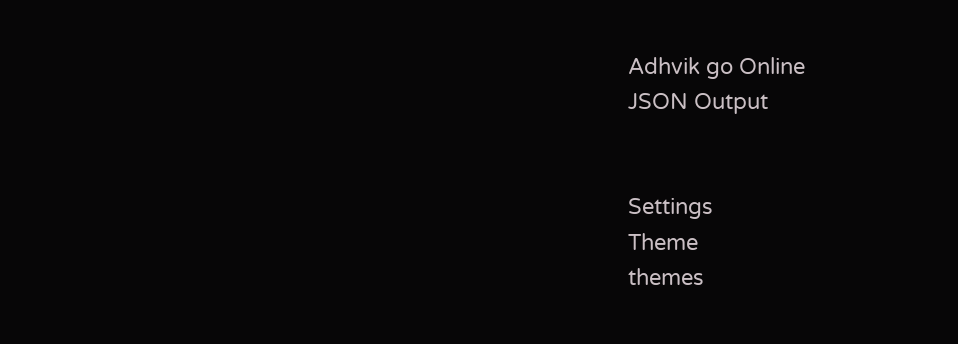Adhvik go Online
JSON Output


Settings
Theme
themes